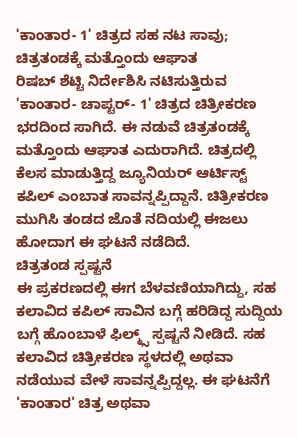'ಕಾಂತಾರ- 1' ಚಿತ್ರದ ಸಹ ನಟ ಸಾವು; ಚಿತ್ರತಂಡಕ್ಕೆ ಮತ್ತೊಂದು ಆಘಾತ
ರಿಷಬ್ ಶೆಟ್ಟಿ ನಿರ್ದೇಶಿಸಿ ನಟಿಸುತ್ತಿರುವ 'ಕಾಂತಾರ- ಚಾಪ್ಟರ್- 1' ಚಿತ್ರದ ಚಿತ್ರೀಕರಣ ಭರದಿಂದ ಸಾಗಿದೆ. ಈ ನಡುವೆ ಚಿತ್ರತಂಡಕ್ಕೆ ಮತ್ತೊಂದು ಆಘಾತ ಎದುರಾಗಿದೆ. ಚಿತ್ರದಲ್ಲಿ ಕೆಲಸ ಮಾಡುತ್ತಿದ್ದ ಜ್ಯೂನಿಯರ್ ಆರ್ಟಿಸ್ಟ್ ಕಪಿಲ್ ಎಂಬಾತ ಸಾವನ್ನಪ್ಪಿದ್ದಾನೆ. ಚಿತ್ರೀಕರಣ ಮುಗಿಸಿ ತಂಡದ ಜೊತೆ ನದಿಯಲ್ಲಿ ಈಜಲು ಹೋದಾಗ ಈ ಘಟನೆ ನಡೆದಿದೆ.
ಚಿತ್ರತಂಡ ಸ್ಪಷ್ಟನೆ
ಈ ಪ್ರಕರಣದಲ್ಲಿ ಈಗ ಬೆಳವಣಿಯಾಗಿದ್ದು, ಸಹ ಕಲಾವಿದ ಕಪಿಲ್ ಸಾವಿನ ಬಗ್ಗೆ ಹರಿಡಿದ್ದ ಸುದ್ದಿಯ ಬಗ್ಗೆ ಹೊಂಬಾಳೆ ಫಿಲ್ಮ್ಸ್ ಸ್ಪಷ್ಟನೆ ನೀಡಿದೆ. ಸಹ ಕಲಾವಿದ ಚಿತ್ರೀಕರಣ ಸ್ಥಳದಲ್ಲಿ ಅಥವಾ ನಡೆಯುವ ವೇಳೆ ಸಾವನ್ನಪ್ಪಿದ್ದಲ್ಲ. ಈ ಘಟನೆಗೆ 'ಕಾಂತಾರ' ಚಿತ್ರ ಅಥವಾ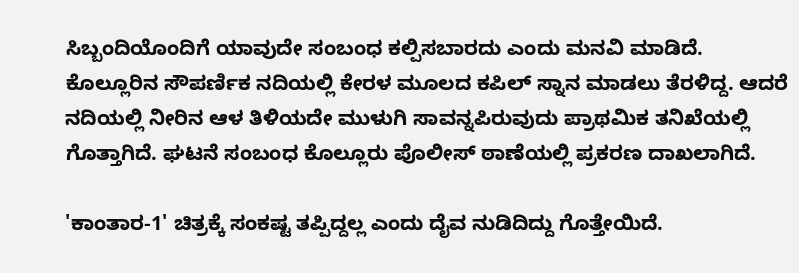ಸಿಬ್ಬಂದಿಯೊಂದಿಗೆ ಯಾವುದೇ ಸಂಬಂಧ ಕಲ್ಪಿಸಬಾರದು ಎಂದು ಮನವಿ ಮಾಡಿದೆ.
ಕೊಲ್ಲೂರಿನ ಸೌಪರ್ಣಿಕ ನದಿಯಲ್ಲಿ ಕೇರಳ ಮೂಲದ ಕಪಿಲ್ ಸ್ನಾನ ಮಾಡಲು ತೆರಳಿದ್ದ. ಆದರೆ ನದಿಯಲ್ಲಿ ನೀರಿನ ಆಳ ತಿಳಿಯದೇ ಮುಳುಗಿ ಸಾವನ್ನಪಿರುವುದು ಪ್ರಾಥಮಿಕ ತನಿಖೆಯಲ್ಲಿ ಗೊತ್ತಾಗಿದೆ. ಘಟನೆ ಸಂಬಂಧ ಕೊಲ್ಲೂರು ಪೊಲೀಸ್ ಠಾಣೆಯಲ್ಲಿ ಪ್ರಕರಣ ದಾಖಲಾಗಿದೆ.

'ಕಾಂತಾರ-1' ಚಿತ್ರಕ್ಕೆ ಸಂಕಷ್ಟ ತಪ್ಪಿದ್ದಲ್ಲ ಎಂದು ದೈವ ನುಡಿದಿದ್ದು ಗೊತ್ತೇಯಿದೆ.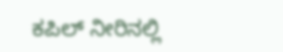ಕಪಿಲ್ ನೀರಿನಲ್ಲಿ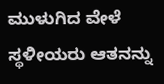ಮುಳುಗಿದ ವೇಳೆ ಸ್ಥಳೀಯರು ಆತನನ್ನು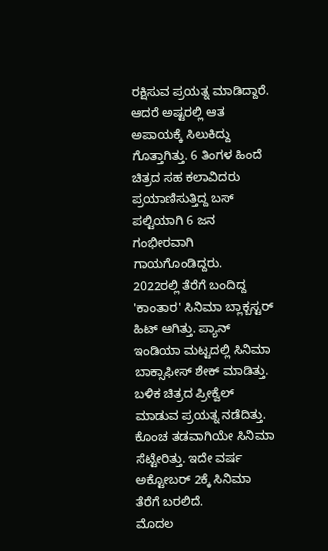ರಕ್ಷಿಸುವ ಪ್ರಯತ್ನ ಮಾಡಿದ್ದಾರೆ. ಆದರೆ ಅಷ್ಟರಲ್ಲಿ ಆತ ಅಪಾಯಕ್ಕೆ ಸಿಲುಕಿದ್ದು ಗೊತ್ತಾಗಿತ್ತು. 6 ತಿಂಗಳ ಹಿಂದೆ ಚಿತ್ರದ ಸಹ ಕಲಾವಿದರು ಪ್ರಯಾಣಿಸುತ್ತಿದ್ದ ಬಸ್ ಪಲ್ಟಿಯಾಗಿ 6 ಜನ ಗಂಭೀರವಾಗಿ ಗಾಯಗೊಂಡಿದ್ದರು.
2022ರಲ್ಲಿ ತೆರೆಗೆ ಬಂದಿದ್ದ 'ಕಾಂತಾರ' ಸಿನಿಮಾ ಬ್ಲಾಕ್ಬಸ್ಟರ್ ಹಿಟ್ ಆಗಿತ್ತು. ಪ್ಯಾನ್ ಇಂಡಿಯಾ ಮಟ್ಟದಲ್ಲಿ ಸಿನಿಮಾ ಬಾಕ್ಸಾಫೀಸ್ ಶೇಕ್ ಮಾಡಿತ್ತು. ಬಳಿಕ ಚಿತ್ರದ ಪ್ರೀಕ್ವೆಲ್ ಮಾಡುವ ಪ್ರಯತ್ನ ನಡೆದಿತ್ತು. ಕೊಂಚ ತಡವಾಗಿಯೇ ಸಿನಿಮಾ ಸೆಟ್ಟೇರಿತ್ತು. ಇದೇ ವರ್ಷ ಅಕ್ಟೋಬರ್ 2ಕ್ಕೆ ಸಿನಿಮಾ ತೆರೆಗೆ ಬರಲಿದೆ.
ಮೊದಲ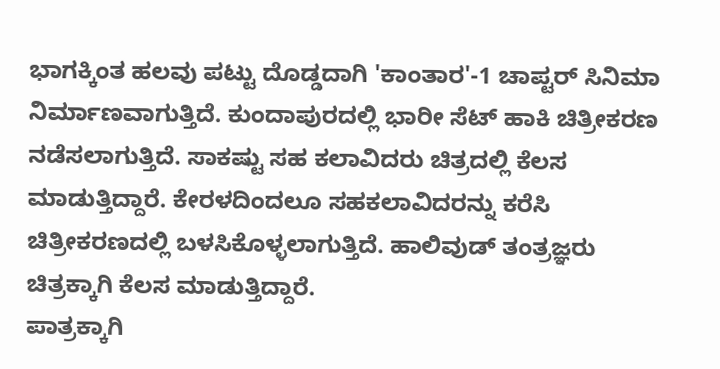ಭಾಗಕ್ಕಿಂತ ಹಲವು ಪಟ್ಟು ದೊಡ್ಡದಾಗಿ 'ಕಾಂತಾರ'-1 ಚಾಪ್ಟರ್ ಸಿನಿಮಾ ನಿರ್ಮಾಣವಾಗುತ್ತಿದೆ. ಕುಂದಾಪುರದಲ್ಲಿ ಭಾರೀ ಸೆಟ್ ಹಾಕಿ ಚಿತ್ರೀಕರಣ ನಡೆಸಲಾಗುತ್ತಿದೆ. ಸಾಕಷ್ಟು ಸಹ ಕಲಾವಿದರು ಚಿತ್ರದಲ್ಲಿ ಕೆಲಸ ಮಾಡುತ್ತಿದ್ದಾರೆ. ಕೇರಳದಿಂದಲೂ ಸಹಕಲಾವಿದರನ್ನು ಕರೆಸಿ ಚಿತ್ರೀಕರಣದಲ್ಲಿ ಬಳಸಿಕೊಳ್ಳಲಾಗುತ್ತಿದೆ. ಹಾಲಿವುಡ್ ತಂತ್ರಜ್ಞರು ಚಿತ್ರಕ್ಕಾಗಿ ಕೆಲಸ ಮಾಡುತ್ತಿದ್ದಾರೆ.
ಪಾತ್ರಕ್ಕಾಗಿ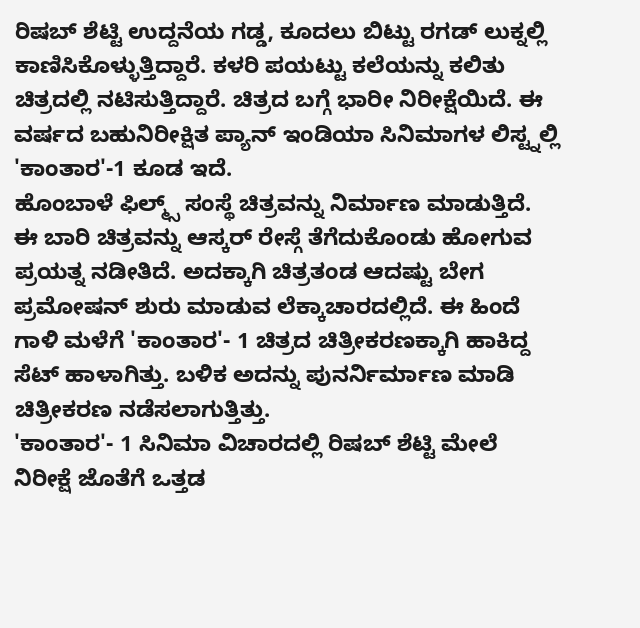ರಿಷಬ್ ಶೆಟ್ಟಿ ಉದ್ದನೆಯ ಗಡ್ಡ, ಕೂದಲು ಬಿಟ್ಟು ರಗಡ್ ಲುಕ್ನಲ್ಲಿ ಕಾಣಿಸಿಕೊಳ್ಳುತ್ತಿದ್ದಾರೆ. ಕಳರಿ ಪಯಟ್ಟು ಕಲೆಯನ್ನು ಕಲಿತು ಚಿತ್ರದಲ್ಲಿ ನಟಿಸುತ್ತಿದ್ದಾರೆ. ಚಿತ್ರದ ಬಗ್ಗೆ ಭಾರೀ ನಿರೀಕ್ಷೆಯಿದೆ. ಈ ವರ್ಷದ ಬಹುನಿರೀಕ್ಷಿತ ಪ್ಯಾನ್ ಇಂಡಿಯಾ ಸಿನಿಮಾಗಳ ಲಿಸ್ಟ್ನಲ್ಲಿ 'ಕಾಂತಾರ'-1 ಕೂಡ ಇದೆ.
ಹೊಂಬಾಳೆ ಫಿಲ್ಮ್ಸ್ ಸಂಸ್ಥೆ ಚಿತ್ರವನ್ನು ನಿರ್ಮಾಣ ಮಾಡುತ್ತಿದೆ. ಈ ಬಾರಿ ಚಿತ್ರವನ್ನು ಆಸ್ಕರ್ ರೇಸ್ಗೆ ತೆಗೆದುಕೊಂಡು ಹೋಗುವ ಪ್ರಯತ್ನ ನಡೀತಿದೆ. ಅದಕ್ಕಾಗಿ ಚಿತ್ರತಂಡ ಆದಷ್ಟು ಬೇಗ ಪ್ರಮೋಷನ್ ಶುರು ಮಾಡುವ ಲೆಕ್ಕಾಚಾರದಲ್ಲಿದೆ. ಈ ಹಿಂದೆ ಗಾಳಿ ಮಳೆಗೆ 'ಕಾಂತಾರ'- 1 ಚಿತ್ರದ ಚಿತ್ರೀಕರಣಕ್ಕಾಗಿ ಹಾಕಿದ್ದ ಸೆಟ್ ಹಾಳಾಗಿತ್ತು. ಬಳಿಕ ಅದನ್ನು ಪುನರ್ನಿರ್ಮಾಣ ಮಾಡಿ ಚಿತ್ರೀಕರಣ ನಡೆಸಲಾಗುತ್ತಿತ್ತು.
'ಕಾಂತಾರ'- 1 ಸಿನಿಮಾ ವಿಚಾರದಲ್ಲಿ ರಿಷಬ್ ಶೆಟ್ಟಿ ಮೇಲೆ ನಿರೀಕ್ಷೆ ಜೊತೆಗೆ ಒತ್ತಡ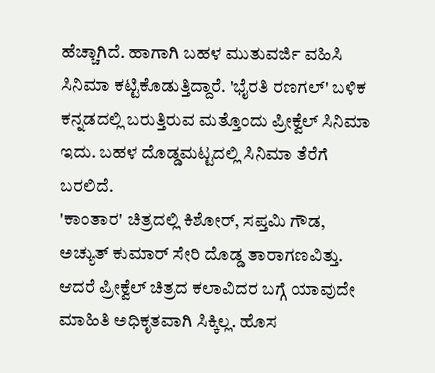ಹೆಚ್ಚಾಗಿದೆ. ಹಾಗಾಗಿ ಬಹಳ ಮುತುವರ್ಜಿ ವಹಿಸಿ ಸಿನಿಮಾ ಕಟ್ಟಿಕೊಡುತ್ತಿದ್ದಾರೆ. 'ಭೈರತಿ ರಣಗಲ್' ಬಳಿಕ ಕನ್ನಡದಲ್ಲಿ ಬರುತ್ತಿರುವ ಮತ್ತೊಂದು ಪ್ರೀಕ್ವೆಲ್ ಸಿನಿಮಾ ಇದು. ಬಹಳ ದೊಡ್ಡಮಟ್ಟದಲ್ಲಿ ಸಿನಿಮಾ ತೆರೆಗೆ ಬರಲಿದೆ.
'ಕಾಂತಾರ' ಚಿತ್ರದಲ್ಲಿ ಕಿಶೋರ್, ಸಪ್ತಮಿ ಗೌಡ, ಅಚ್ಯುತ್ ಕುಮಾರ್ ಸೇರಿ ದೊಡ್ಡ ತಾರಾಗಣವಿತ್ತು. ಆದರೆ ಪ್ರೀಕ್ವೆಲ್ ಚಿತ್ರದ ಕಲಾವಿದರ ಬಗ್ಗೆ ಯಾವುದೇ ಮಾಹಿತಿ ಅಧಿಕೃತವಾಗಿ ಸಿಕ್ಕಿಲ್ಲ. ಹೊಸ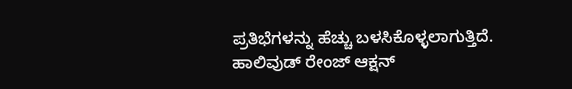ಪ್ರತಿಭೆಗಳನ್ನು ಹೆಚ್ಚು ಬಳಸಿಕೊಳ್ಳಲಾಗುತ್ತಿದೆ. ಹಾಲಿವುಡ್ ರೇಂಜ್ ಆಕ್ಷನ್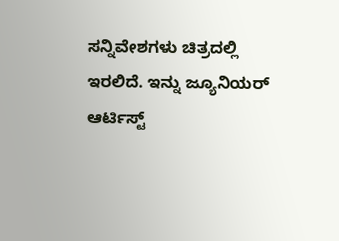ಸನ್ನಿವೇಶಗಳು ಚಿತ್ರದಲ್ಲಿ ಇರಲಿದೆ. ಇನ್ನು ಜ್ಯೂನಿಯರ್ ಆರ್ಟಿಸ್ಟ್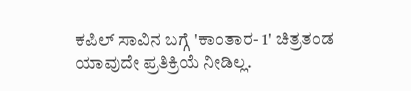ಕಪಿಲ್ ಸಾವಿನ ಬಗ್ಗೆ 'ಕಾಂತಾರ- 1' ಚಿತ್ರತಂಡ ಯಾವುದೇ ಪ್ರತಿಕ್ರಿಯೆ ನೀಡಿಲ್ಲ.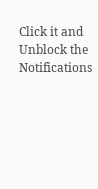Click it and Unblock the Notifications